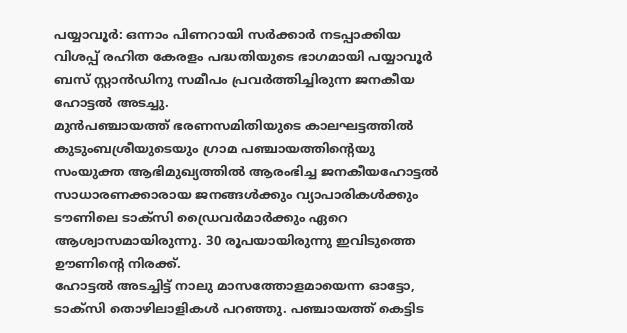പയ്യാവൂർ: ഒന്നാം പിണറായി സർക്കാർ നടപ്പാക്കിയ വിശപ്പ് രഹിത കേരളം പദ്ധതിയുടെ ഭാഗമായി പയ്യാവൂർ ബസ് സ്റ്റാൻഡിനു സമീപം പ്രവർത്തിച്ചിരുന്ന ജനകീയ ഹോട്ടൽ അടച്ചു.
മുൻപഞ്ചായത്ത് ഭരണസമിതിയുടെ കാലഘട്ടത്തിൽ കുടുംബശ്രീയുടെയും ഗ്രാമ പഞ്ചായത്തിന്റെയു സംയുക്ത ആഭിമുഖ്യത്തിൽ ആരംഭിച്ച ജനകീയഹോട്ടൽ സാധാരണക്കാരായ ജനങ്ങൾക്കും വ്യാപാരികൾക്കും ടൗണിലെ ടാക്സി ഡ്രൈവർമാർക്കും ഏറെ ആശ്വാസമായിരുന്നു. 30 രൂപയായിരുന്നു ഇവിടുത്തെ ഊണിന്റെ നിരക്ക്.
ഹോട്ടൽ അടച്ചിട്ട് നാലു മാസത്തോളമായെന്ന ഓട്ടോ, ടാക്സി തൊഴിലാളികൾ പറഞ്ഞു. പഞ്ചായത്ത് കെട്ടിട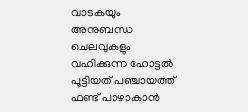വാടകയും അനുബന്ധ ചെലവുകളും വഹിക്കുന്ന ഹോട്ടൽ പൂട്ടിയത് പഞ്ചായത്ത് ഫണ്ട് പാഴാകാൻ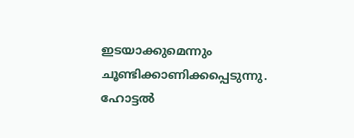ഇടയാക്കുമെന്നും ചൂണ്ടിക്കാണിക്കപ്പെടുന്നു. ഹോട്ടൽ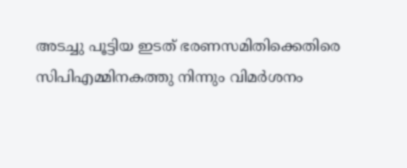അടച്ചു പൂട്ടിയ ഇടത് ഭരണസമിതിക്കെതിരെ സിപിഎമ്മിനകത്തു നിന്നും വിമർശനം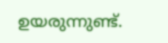ഉയരുന്നുണ്ട്.